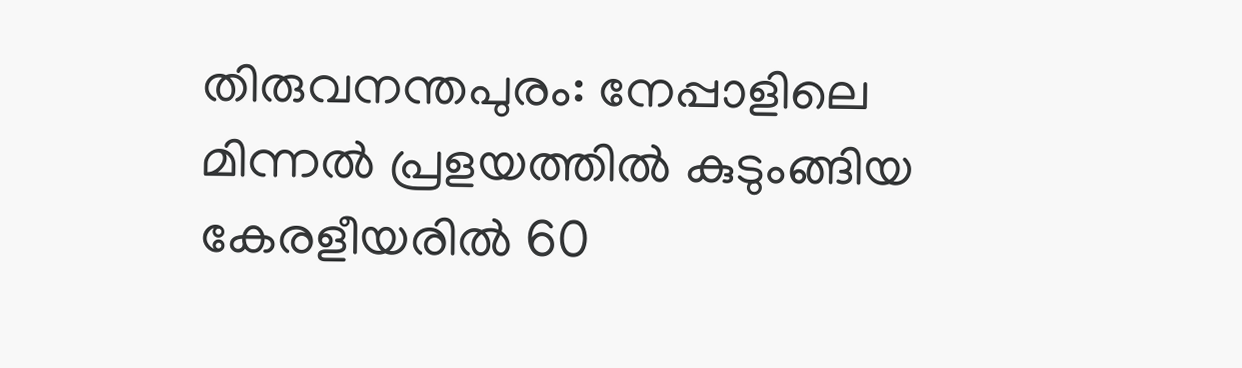തിരുവനന്തപുരം: നേപ്പാളിലെ മിന്നല്‍ പ്രളയത്തിൽ കുടുംങ്ങിയ കേരളീയരിൽ 60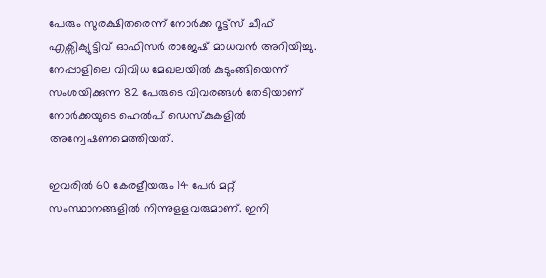പേരും സുരക്ഷിതരെന്ന് നോർക്ക റൂട്ട്സ് ചീഫ് എക്സിക്യുട്ടിവ് ഓഫിസർ രാജേഷ് മാധവൻ അറിയിച്ചു. നേപ്പാളിലെ വിവിധ മേഖലയില്‍ കുടുംങ്ങിയെന്ന് സംശയിക്കുന്ന 82 പേരുടെ വിവരങ്ങള്‍ തേടിയാണ് നോർക്കയുടെ ഹെല്‍പ് ഡെസ്കുകളില്‍ അന്വേഷണമെത്തിയത്.

ഇവരില്‍ 60 കേരളീയരും 14 പേര്‍ മറ്റ് സംസ്ഥാനങ്ങളില്‍ നിന്നുളളവരുമാണ്. ഇനി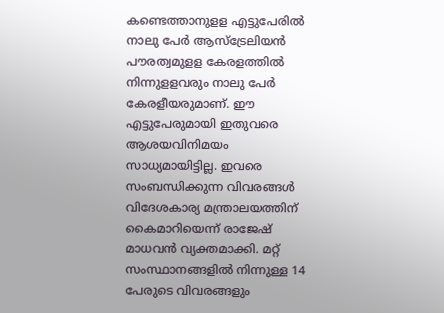കണ്ടെത്താനുളള എട്ടുപേരിൽ നാലു പേര്‍ ആസ്ട്രേലിയന്‍ പൗരത്വമുളള കേരളത്തില്‍ നിന്നുളളവരും നാലു പേര്‍ കേരളീയരുമാണ്. ഈ എട്ടുപേരുമായി ഇതുവരെ ആശയവിനിമയം സാധ്യമായിട്ടില്ല. ഇവരെ സംബന്ധിക്കുന്ന വിവരങ്ങള്‍ വിദേശകാര്യ മന്ത്രാലയത്തിന് കൈമാറിയെന്ന് രാജേഷ് മാധവൻ വ്യക്തമാക്കി. മറ്റ് സംസ്ഥാനങ്ങളിൽ നിന്നുള്ള 14 പേരുടെ വിവരങ്ങളും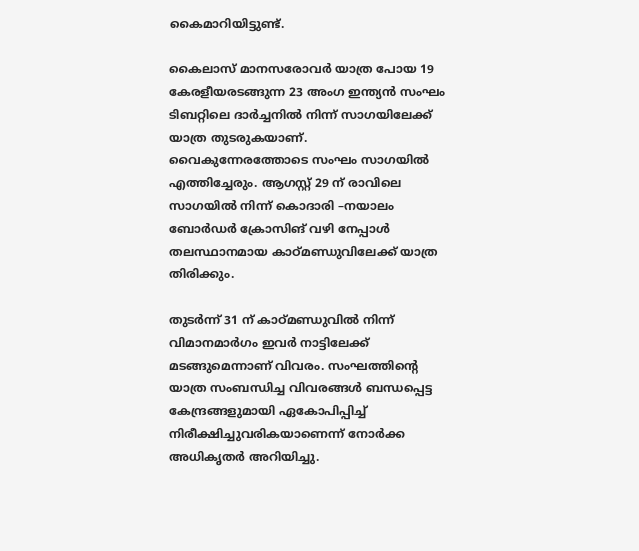കൈമാറിയിട്ടുണ്ട്.

കൈലാസ് മാനസരോവർ യാത്ര പോയ 19 കേരളീയരടങ്ങുന്ന 23 അംഗ ഇന്ത്യൻ സംഘം ടിബറ്റിലെ ദാർച്ചനിൽ നിന്ന് സാഗയിലേക്ക് യാത്ര തുടരുകയാണ്. വൈകുന്നേരത്തോടെ സംഘം സാഗയിൽ എത്തിച്ചേരും. ആഗസ്റ്റ് 29 ന് രാവിലെ സാഗയിൽ നിന്ന് കൊദാരി –നയാലം ബോർഡർ ക്രോസിങ് വഴി നേപ്പാള്‍ തലസ്ഥാനമായ കാഠ്മണ്ഡുവിലേക്ക് യാത്ര തിരിക്കും.

തുടര്‍ന്ന് 31 ന് കാഠ്മണ്ഡുവിൽ നിന്ന് വിമാനമാർഗം ഇവര്‍ നാട്ടിലേക്ക് മടങ്ങുമെന്നാണ് വിവരം. സംഘത്തിന്റെ യാത്ര സംബന്ധിച്ച വിവരങ്ങൾ ബന്ധപ്പെട്ട കേന്ദ്രങ്ങളുമായി ഏകോപിപ്പിച്ച് നിരീക്ഷിച്ചുവരികയാണെന്ന് നോർക്ക അധികൃതർ അറിയിച്ചു.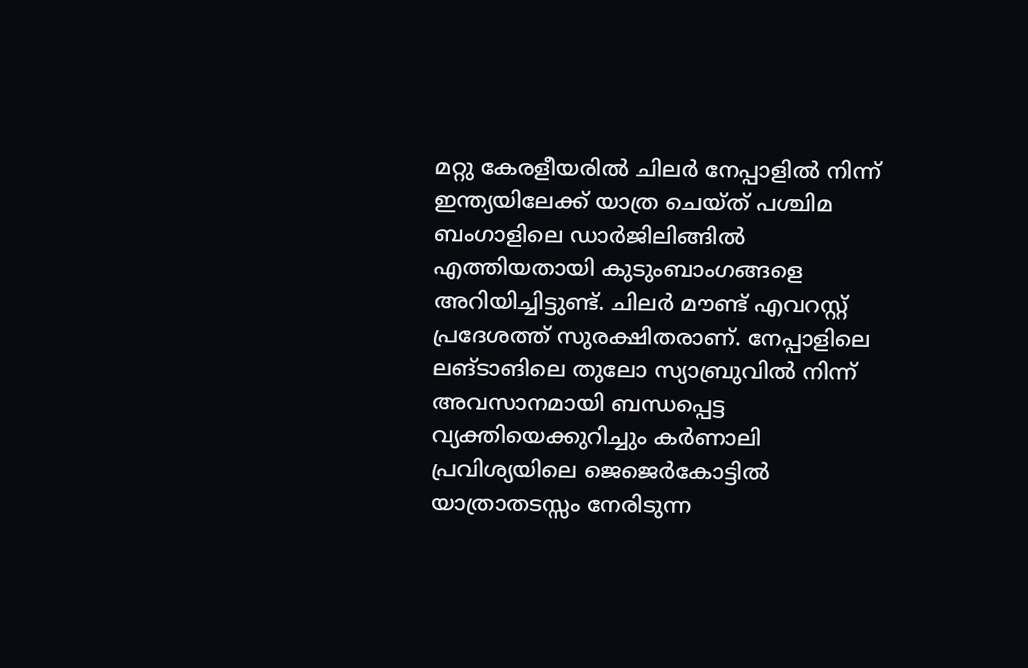മറ്റു കേരളീയരില്‍ ചിലർ നേപ്പാളിൽ നിന്ന് ഇന്ത്യയിലേക്ക് യാത്ര ചെയ്ത് പശ്ചിമ ബംഗാളിലെ ഡാർജിലിങ്ങില്‍ എത്തിയതായി കുടുംബാംഗങ്ങളെ അറിയിച്ചിട്ടുണ്ട്. ചിലർ മൗണ്ട് എവറസ്റ്റ് പ്രദേശത്ത് സുരക്ഷിതരാണ്. നേപ്പാളിലെ ലങ്‌ടാങിലെ തുലോ സ്യാബ്രുവിൽ നിന്ന് അവസാനമായി ബന്ധപ്പെട്ട വ്യക്തിയെക്കുറിച്ചും കർണാലി പ്രവിശ്യയിലെ ജെജെർകോട്ടിൽ യാത്രാതടസ്സം നേരിടുന്ന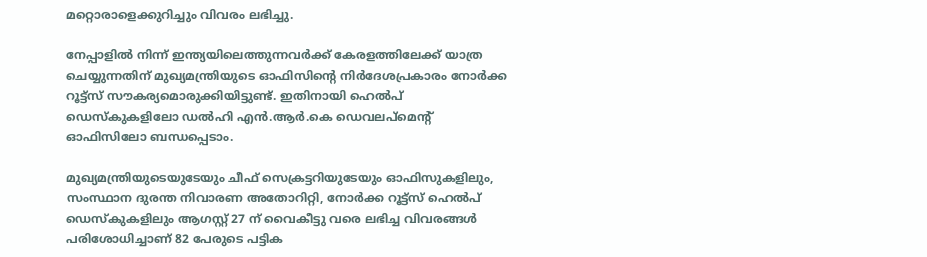മറ്റൊരാളെക്കുറിച്ചും വിവരം ലഭിച്ചു.

നേപ്പാളിൽ നിന്ന് ഇന്ത്യയിലെത്തുന്നവർക്ക് കേരളത്തിലേക്ക് യാത്ര ചെയ്യുന്നതിന് മുഖ്യമന്ത്രിയുടെ ഓഫിസിന്റെ നിർദേശപ്രകാരം നോർക്ക റൂട്ട്സ് സൗകര്യമൊരുക്കിയിട്ടുണ്ട്. ഇതിനായി ഹെല്‍പ് ഡെസ്കുകളിലോ ഡല്‍ഹി എന്‍.ആര്‍.കെ ഡെവലപ്മെന്റ് ഓഫിസിലോ ബന്ധപ്പെടാം.

മുഖ്യമന്ത്രിയുടെയുടേയും ചീഫ് സെക്രട്ടറിയുടേയും ഓഫിസുകളിലും, സംസ്ഥാന ദുരന്ത നിവാരണ അതോറിറ്റി, നോർക്ക റൂട്ട്സ് ഹെൽപ് ഡെസ്കുകളിലും ആഗസ്റ്റ് 27 ന് വൈകീട്ടു വരെ ലഭിച്ച വിവരങ്ങൾ പരിശോധിച്ചാണ് 82 പേരുടെ പട്ടിക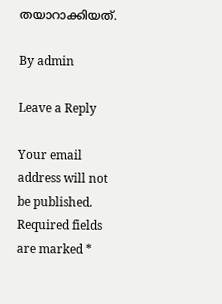തയാറാക്കിയത്.

By admin

Leave a Reply

Your email address will not be published. Required fields are marked *